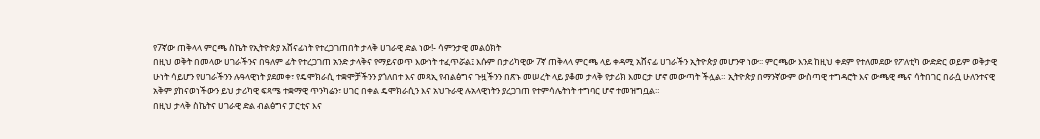የ7ኛው ጠቅላላ ምርጫ ስኬት የኢትዮጵያ አሸናፊነት የተረጋገጠበት ታላቅ ሀገራዊ ድል ነው!- ሳምንታዊ መልዕክት
በዚህ ወቅት በመላው ሀገራችንና በዓለም ፊት የተረጋገጠ አንድ ታላቅና የማይናወጥ እውነት ተፈጥሯል፤ እሱም በታሪካዊው 7ኛ ጠቅላላ ምርጫ ላይ ቀዳሚ አሸናፊ ሀገራችን ኢትዮጵያ መሆንዋ ነው፡፡ ምርጫው እንደ ከዚህ ቀደም የተለመደው የፖለቲካ ውድድር ወይም ወቅታዊ ሁነት ሳይሆን የሀገራችንን ሉዓላዊነት ያደመቀ፣ የዴሞክራሲ ተቋሞቻችንን ያጎለበተ እና መጻኢ የብልፅግና ጉዟችንን በጽኑ መሠረት ላይ ያቆመ ታላቅ የታሪክ እመርታ ሆኖ መውጣት ችሏል። ኢትዮጵያ በማንኛውም ውስጣዊ ተግዳሮት እና ውጫዊ ጫና ሳትበገር በራሷ ሁለንተናዊ አቅም ያከናወነችውን ይህ ታሪካዊ ፍጻሜ ተቋማዊ ጥንካሬን፣ ሀገር በቀል ዴሞክራሲን እና አህጉራዊ ሉአላዊነትን ያረጋገጠ የተምሳሌትነት ተግባር ሆኖ ተመዝግቧል።
በዚህ ታላቅ ስኬትና ሀገራዊ ድል ብልፅግና ፓርቲና እና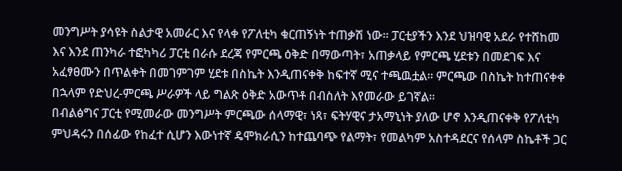መንግሥት ያሳዩት ስልታዊ አመራር እና የላቀ የፖለቲካ ቁርጠኝነት ተጠቃሽ ነው፡፡ ፓርቲያችን እንደ ህዝባዊ አደራ የተሸከመ እና እንደ ጠንካራ ተፎካካሪ ፓርቲ በራሱ ደረጃ የምርጫ ዕቅድ በማውጣት፣ አጠቃላይ የምርጫ ሂደቱን በመደገፍ እና አፈፃፀሙን በጥልቀት በመገምገም ሂደቱ በስኬት እንዲጠናቀቅ ከፍተኛ ሚና ተጫዉቷል፡፡ ምርጫው በስኬት ከተጠናቀቀ በኋላም የድህረ-ምርጫ ሥራዎች ላይ ግልጽ ዕቅድ አውጥቶ በብስለት እየመራው ይገኛል፡፡
በብልፅግና ፓርቲ የሚመራው መንግሥት ምርጫው ሰላማዊ፣ ነጻ፣ ፍትሃዊና ታአማኒነት ያለው ሆኖ እንዲጠናቀቅ የፖለቲካ ምህዳሩን በሰፊው የከፈተ ሲሆን እውነተኛ ዴሞክራሲን ከተጨባጭ የልማት፣ የመልካም አስተዳደርና የሰላም ስኬቶች ጋር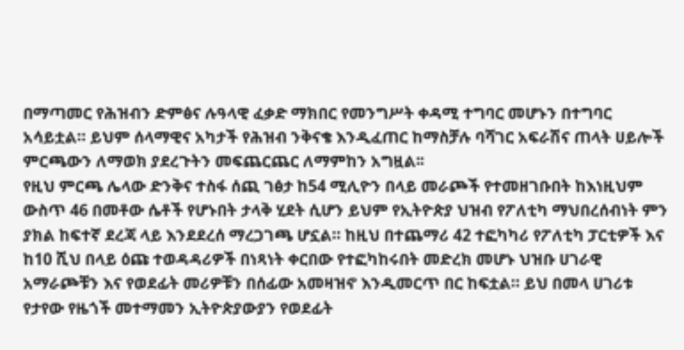በማጣመር የሕዝብን ድምፅና ሉዓላዊ ፈቃድ ማክበር የመንግሥት ቀዳሚ ተግባር መሆኑን በተግባር አሳይቷል። ይህም ሰላማዊና አካታች የሕዝብ ንቅናቄ እንዲፈጠር ከማስቻሉ ባሻገር አፍራሽና ጠላት ሀይሎች ምርጫውን ለማወክ ያደረጉትን መፍጨርጨር ለማምከን አግዟል፡፡
የዚህ ምርጫ ሌላው ድንቅና ተስፋ ሰጪ ገፅታ ከ54 ሚሊዮን በላይ መራጮች የተመዘገቡበት ከእነዚህም ውስጥ 46 በመቶው ሴቶች የሆኑበት ታላቅ ሂደት ሲሆን ይህም የኢትዮጵያ ህዝብ የፖለቲካ ማህበረሰብነት ምን ያክል ከፍተኛ ደረጃ ላይ እንደደረሰ ማረጋገጫ ሆኗል። ከዚህ በተጨማሪ 42 ተፎካካሪ የፖለቲካ ፓርቲዎች እና ከ10 ሺህ በላይ ዕጩ ተወዳዳሪዎች በነጻነት ቀርበው የተፎካከሩበት መድረክ መሆኑ ህዝቡ ሀገራዊ አማራጮቹን እና የወደፊት መሪዎቹን በሰፊው አመዛዝኖ እንዲመርጥ በር ከፍቷል። ይህ በመላ ሀገሪቱ የታየው የዜጎች መተማመን ኢትዮጵያውያን የወደፊት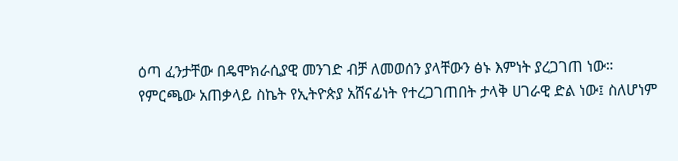ዕጣ ፈንታቸው በዴሞክራሲያዊ መንገድ ብቻ ለመወሰን ያላቸውን ፅኑ እምነት ያረጋገጠ ነው።
የምርጫው አጠቃላይ ስኬት የኢትዮጵያ አሸናፊነት የተረጋገጠበት ታላቅ ሀገራዊ ድል ነው፤ ስለሆነም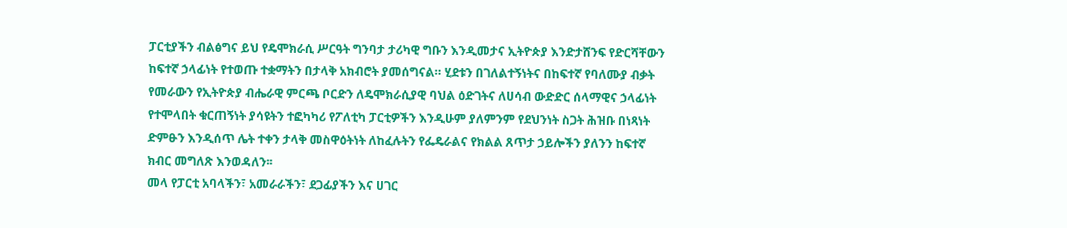ፓርቲያችን ብልፅግና ይህ የዴሞክራሲ ሥርዓት ግንባታ ታሪካዊ ግቡን እንዲመታና ኢትዮጵያ እንድታሸንፍ የድርሻቸውን ከፍተኛ ኃላፊነት የተወጡ ተቋማትን በታላቅ አክብሮት ያመሰግናል። ሂደቱን በገለልተኝነትና በከፍተኛ የባለሙያ ብቃት የመራውን የኢትዮጵያ ብሔራዊ ምርጫ ቦርድን ለዴሞክራሲያዊ ባህል ዕድገትና ለሀሳብ ውድድር ሰላማዊና ኃላፊነት የተሞላበት ቁርጠኝነት ያሳዩትን ተፎካካሪ የፖለቲካ ፓርቲዎችን እንዲሁም ያለምንም የደህንነት ስጋት ሕዝቡ በነጻነት ድምፁን እንዲሰጥ ሌት ተቀን ታላቅ መስዋዕትነት ለከፈሉትን የፌዴራልና የክልል ጸጥታ ኃይሎችን ያለንን ከፍተኛ ክብር መግለጽ እንወዳለን፡፡
መላ የፓርቲ አባላችን፣ አመራራችን፣ ደጋፊያችን እና ሀገር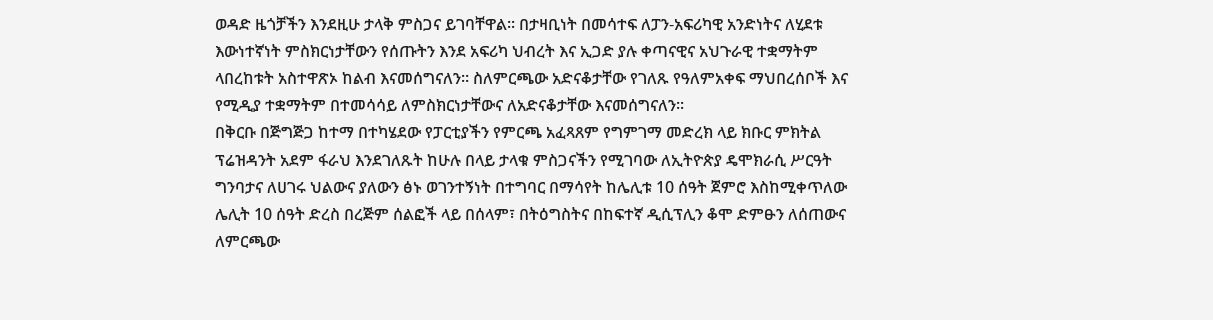ወዳድ ዜጎቻችን እንደዚሁ ታላቅ ምስጋና ይገባቸዋል፡፡ በታዛቢነት በመሳተፍ ለፓን-አፍሪካዊ አንድነትና ለሂደቱ እውነተኛነት ምስክርነታቸውን የሰጡትን እንደ አፍሪካ ህብረት እና ኢጋድ ያሉ ቀጣናዊና አህጉራዊ ተቋማትም ላበረከቱት አስተዋጽኦ ከልብ እናመሰግናለን። ስለምርጫው አድናቆታቸው የገለጹ የዓለምአቀፍ ማህበረሰቦች እና የሚዲያ ተቋማትም በተመሳሳይ ለምስክርነታቸውና ለአድናቆታቸው እናመሰግናለን፡፡
በቅርቡ በጅግጅጋ ከተማ በተካሄደው የፓርቲያችን የምርጫ አፈጻጸም የግምገማ መድረክ ላይ ክቡር ምክትል ፕሬዝዳንት አደም ፋራህ እንደገለጹት ከሁሉ በላይ ታላቁ ምስጋናችን የሚገባው ለኢትዮጵያ ዴሞክራሲ ሥርዓት ግንባታና ለሀገሩ ህልውና ያለውን ፅኑ ወገንተኝነት በተግባር በማሳየት ከሌሊቱ 10 ሰዓት ጀምሮ እስከሚቀጥለው ሌሊት 10 ሰዓት ድረስ በረጅም ሰልፎች ላይ በሰላም፣ በትዕግስትና በከፍተኛ ዲሲፕሊን ቆሞ ድምፁን ለሰጠውና ለምርጫው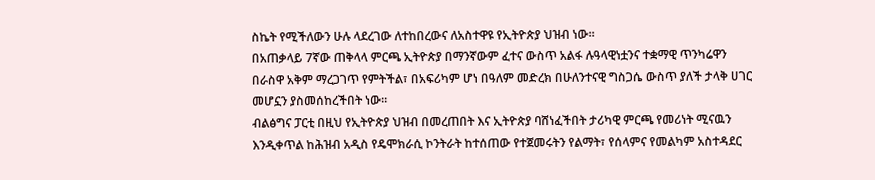ስኬት የሚችለውን ሁሉ ላደረገው ለተከበረውና ለአስተዋዩ የኢትዮጵያ ህዝብ ነው።
በአጠቃላይ 7ኛው ጠቅላላ ምርጫ ኢትዮጵያ በማንኛውም ፈተና ውስጥ አልፋ ሉዓላዊነቷንና ተቋማዊ ጥንካሬዋን በራስዋ አቅም ማረጋገጥ የምትችል፣ በአፍሪካም ሆነ በዓለም መድረክ በሁለንተናዊ ግስጋሴ ውስጥ ያለች ታላቅ ሀገር መሆኗን ያስመሰከረችበት ነው።
ብልፅግና ፓርቲ በዚህ የኢትዮጵያ ህዝብ በመረጠበት እና ኢትዮጵያ ባሸነፈችበት ታሪካዊ ምርጫ የመሪነት ሚናዉን እንዲቀጥል ከሕዝብ አዲስ የዴሞክራሲ ኮንትራት ከተሰጠው የተጀመሩትን የልማት፣ የሰላምና የመልካም አስተዳደር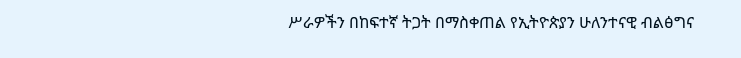ሥራዎችን በከፍተኛ ትጋት በማስቀጠል የኢትዮጵያን ሁለንተናዊ ብልፅግና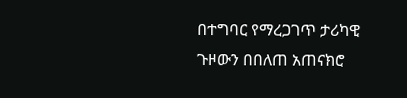በተግባር የማረጋገጥ ታሪካዊ ጉዞውን በበለጠ አጠናክሮ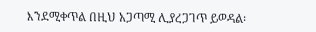እንደሚቀጥል በዚህ አጋጣሚ ሊያረጋገጥ ይወዳል፡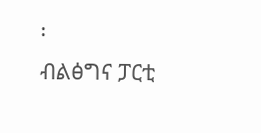፡
ብልፅግና ፓርቲ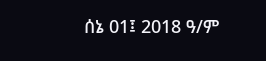ሰኔ 01፤ 2018 ዓ/ም